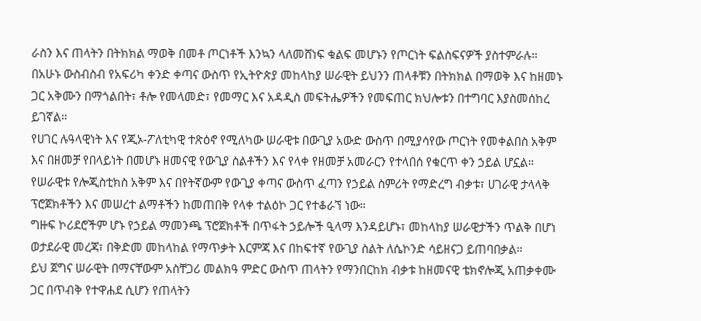ራስን እና ጠላትን በትክክል ማወቅ በመቶ ጦርነቶች እንኳን ላለመሸነፍ ቁልፍ መሆኑን የጦርነት ፍልስፍናዎች ያስተምራሉ።
በአሁኑ ውስብስብ የአፍሪካ ቀንድ ቀጣና ውስጥ የኢትዮጵያ መከላከያ ሠራዊት ይህንን ጠላቶቹን በትክክል በማወቅ እና ከዘመኑ ጋር አቅሙን በማጎልበት፣ ቶሎ የመላመድ፣ የመማር እና አዳዲስ መፍትሔዎችን የመፍጠር ክህሎቱን በተግባር እያስመሰከረ ይገኛል።
የሀገር ሉዓላዊነት እና የጂኦ-ፖለቲካዊ ተጽዕኖ የሚለካው ሠራዊቱ በውጊያ አውድ ውስጥ በሚያሳየው ጦርነት የመቀልበስ አቅም እና በዘመቻ የበላይነት በመሆኑ ዘመናዊ የውጊያ ስልቶችን እና የላቀ የዘመቻ አመራርን የተላበሰ የቁርጥ ቀን ኃይል ሆኗል።
የሠራዊቱ የሎጂስቲክስ አቅም እና በየትኛውም የውጊያ ቀጣና ውስጥ ፈጣን የኃይል ስምሪት የማድረግ ብቃቱ፣ ሀገራዊ ታላላቅ ፕሮጀክቶችን እና መሠረተ ልማቶችን ከመጠበቅ የላቀ ተልዕኮ ጋር የተቆራኘ ነው።
ግዙፍ ኮሪደሮችም ሆኑ የኃይል ማመንጫ ፕሮጀክቶች በጥፋት ኃይሎች ዒላማ እንዳይሆኑ፣ መከላከያ ሠራዊታችን ጥልቅ በሆነ ወታደራዊ መረጃ፣ በቅድመ መከላከል የማጥቃት እርምጃ እና በከፍተኛ የውጊያ ስልት ለሴኮንድ ሳይዘናጋ ይጠባበቃል።
ይህ ጀግና ሠራዊት በማናቸውም አስቸጋሪ መልክዓ ምድር ውስጥ ጠላትን የማንበርከክ ብቃቱ ከዘመናዊ ቴክኖሎጂ አጠቃቀሙ ጋር በጥብቅ የተዋሐደ ሲሆን የጠላትን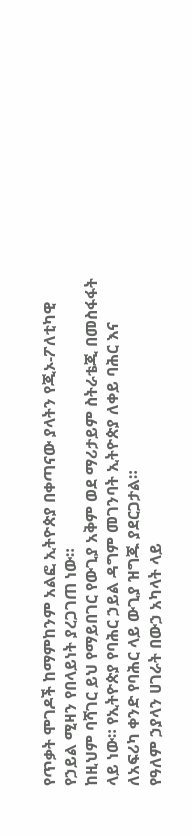የጥቃት ሞገዶች ከማምከንም አልፎ ኢትዮጵያ በቀጣናው ያላትን የጂኦ-ፖለቲካዊ የኃይል ሚዛን የበላይነት ያረጋገጠ ነው።
ከዚህም ባሻገር ይህ የማይበገር የውጊያ አቅም ወደ ማሪታይም ስትራቴጂ በመስፋፋት ላይ ነው። የኢትዮጵያ የባሕር ኃይል ዳግም መገንባት ኢትዮጵያ ለቀይ ባሕር እና ለአፍሪካ ቀንድ የባሕር ላይ ውጊያ ዝግጁ ያደርጋታል።
የዓለም ኃያላን ሀገራት በውኃ አካላት ላይ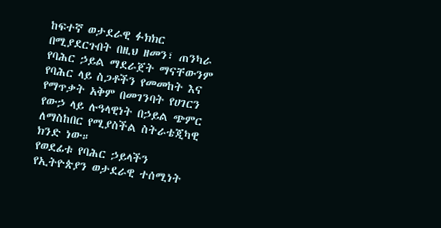ከፍተኛ ወታደራዊ ፉክክር በሚያደርጉበት በዚህ ዘመን፣ ጠንካራ የባሕር ኃይል ማደራጀት ማናቸውንም የባሕር ላይ ስጋቶችን የመመከት እና የማጥቃት አቅም በመገንባት የሀገርን የውኃ ላይ ሉዓላዊነት በኃይል ጭምር ለማስከበር የሚያስችል ስትራቴጂካዊ ክንድ ነው።
የወደፊቱ የባሕር ኃይላችን የኢትዮጵያን ወታደራዊ ተሰሚነት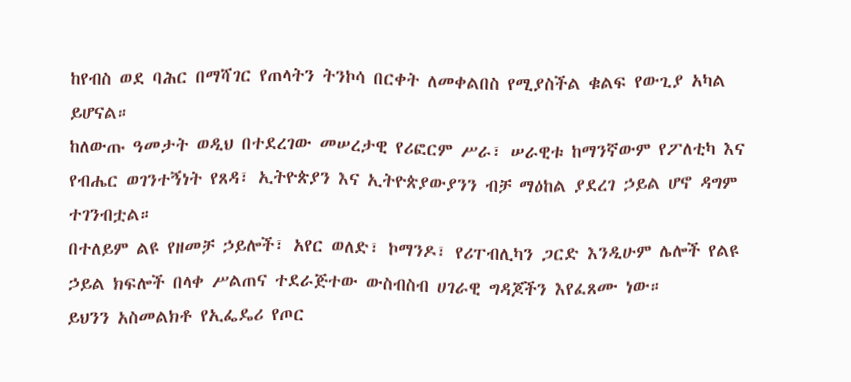ከየብስ ወደ ባሕር በማሻገር የጠላትን ትንኮሳ በርቀት ለመቀልበስ የሚያስችል ቁልፍ የውጊያ አካል ይሆናል።
ከለውጡ ዓመታት ወዲህ በተደረገው መሠረታዊ የሪፎርም ሥራ፣ ሠራዊቱ ከማንኛውም የፖለቲካ እና የብሔር ወገንተኝነት የጸዳ፣ ኢትዮጵያን እና ኢትዮጵያውያንን ብቻ ማዕከል ያደረገ ኃይል ሆኖ ዳግም ተገንብቷል።
በተለይም ልዩ የዘመቻ ኃይሎች፣ አየር ወለድ፣ ኮማንዶ፣ የሪፐብሊካን ጋርድ እንዲሁም ሌሎች የልዩ ኃይል ክፍሎች በላቀ ሥልጠና ተደራጅተው ውስብስብ ሀገራዊ ግዳጆችን እየፈጸሙ ነው።
ይህንን አስመልክቶ የኢፌዴሪ የጦር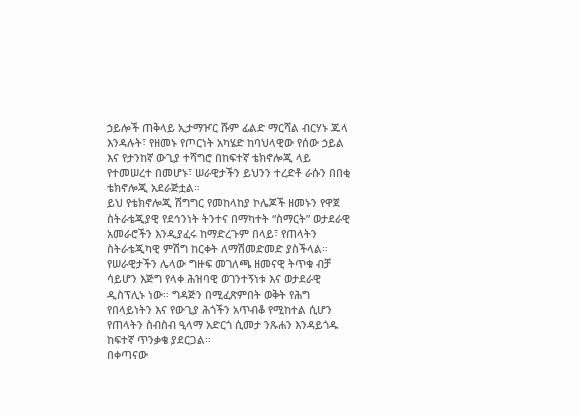ኃይሎች ጠቅላይ ኢታማዦር ሹም ፊልድ ማርሻል ብርሃኑ ጁላ እንዳሉት፣ የዘመኑ የጦርነት አካሄድ ከባህላዊው የሰው ኃይል እና የታንከኛ ውጊያ ተሻግሮ በከፍተኛ ቴክኖሎጂ ላይ የተመሠረተ በመሆኑ፣ ሠራዊታችን ይህንን ተረድቶ ራሱን በበቂ ቴክኖሎጂ አደራጅቷል።
ይህ የቴክኖሎጂ ሽግግር የመከላከያ ኮሌጆች ዘመኑን የዋጀ ስትራቴጂያዊ የደኅንነት ትንተና በማካተት “ስማርት” ወታደራዊ አመራሮችን እንዲያፈሩ ከማድረጉም በላይ፣ የጠላትን ስትራቴጂካዊ ምሽግ ከርቀት ለማሽመድመድ ያስችላል።
የሠራዊታችን ሌላው ግዙፍ መገለጫ ዘመናዊ ትጥቁ ብቻ ሳይሆን እጅግ የላቀ ሕዝባዊ ወገንተኝነቱ እና ወታደራዊ ዲስፕሊኑ ነው። ግዳጅን በሚፈጽምበት ወቅት የሕግ የበላይነትን እና የውጊያ ሕጎችን አጥብቆ የሚከተል ሲሆን የጠላትን ስብስብ ዒላማ አድርጎ ሲመታ ንጹሐን እንዳይጎዱ ከፍተኛ ጥንቃቄ ያደርጋል።
በቀጣናው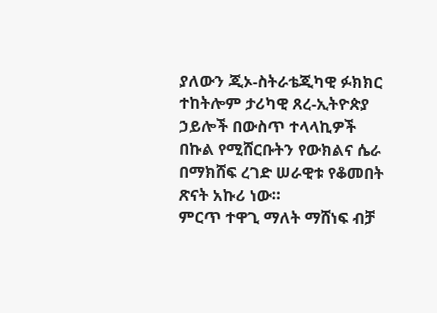ያለውን ጂኦ-ስትራቴጂካዊ ፉክክር ተከትሎም ታሪካዊ ጸረ-ኢትዮጵያ ኃይሎች በውስጥ ተላላኪዎች በኩል የሚሸርቡትን የውክልና ሴራ በማክሸፍ ረገድ ሠራዊቱ የቆመበት ጽናት አኩሪ ነው።
ምርጥ ተዋጊ ማለት ማሸነፍ ብቻ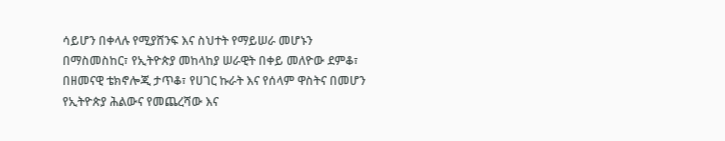ሳይሆን በቀላሉ የሚያሸንፍ እና ስህተት የማይሠራ መሆኑን በማስመስከር፣ የኢትዮጵያ መከላከያ ሠራዊት በቀይ መለዮው ደምቆ፣ በዘመናዊ ቴክኖሎጂ ታጥቆ፣ የሀገር ኩራት እና የሰላም ዋስትና በመሆን የኢትዮጵያ ሕልውና የመጨረሻው እና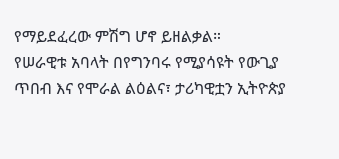የማይደፈረው ምሽግ ሆኖ ይዘልቃል።
የሠራዊቱ አባላት በየግንባሩ የሚያሳዩት የውጊያ ጥበብ እና የሞራል ልዕልና፣ ታሪካዊቷን ኢትዮጵያ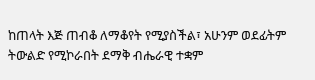ከጠላት እጅ ጠብቆ ለማቆየት የሚያስችል፣ አሁንም ወደፊትም ትውልድ የሚኮራበት ደማቅ ብሔራዊ ተቋም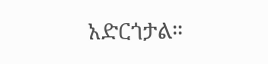አድርጎታል።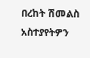በረከት ሽመልስ
አስተያየትዎን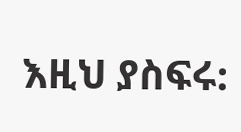እዚህ ያስፍሩ: